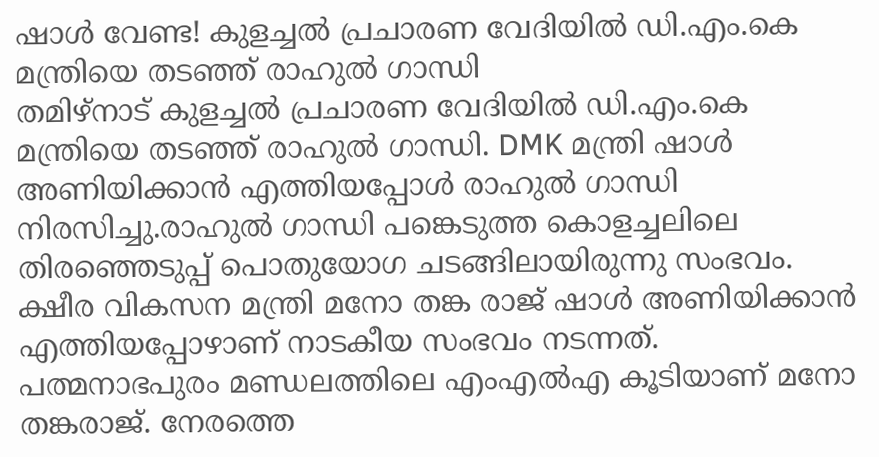ഷാൾ വേണ്ട! കുളച്ചൽ പ്രചാരണ വേദിയിൽ ഡി.എം.കെ മന്ത്രിയെ തടഞ്ഞ് രാഹുൽ ഗാന്ധി
തമിഴ്നാട് കുളച്ചൽ പ്രചാരണ വേദിയിൽ ഡി.എം.കെ മന്ത്രിയെ തടഞ്ഞ് രാഹുൽ ഗാന്ധി. DMK മന്ത്രി ഷാൾ അണിയിക്കാൻ എത്തിയപ്പോൾ രാഹുൽ ഗാന്ധി നിരസിച്ചു.രാഹുൽ ഗാന്ധി പങ്കെടുത്ത കൊളച്ചലിലെ തിരഞ്ഞെടുപ്പ് പൊതുയോഗ ചടങ്ങിലായിരുന്നു സംഭവം.
ക്ഷീര വികസന മന്ത്രി മനോ തങ്ക രാജ് ഷാൾ അണിയിക്കാൻ എത്തിയപ്പോഴാണ് നാടകീയ സംഭവം നടന്നത്. പത്മനാഭപുരം മണ്ഡലത്തിലെ എംഎൽഎ കൂടിയാണ് മനോ തങ്കരാജ്. നേരത്തെ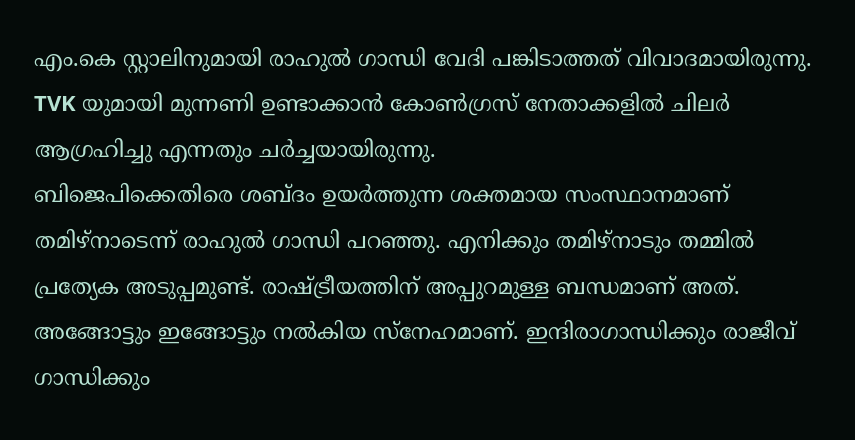എം.കെ സ്റ്റാലിനുമായി രാഹുൽ ഗാന്ധി വേദി പങ്കിടാത്തത് വിവാദമായിരുന്നു. TVK യുമായി മുന്നണി ഉണ്ടാക്കാൻ കോൺഗ്രസ് നേതാക്കളിൽ ചിലർ ആഗ്രഹിച്ചു എന്നതും ചർച്ചയായിരുന്നു.
ബിജെപിക്കെതിരെ ശബ്ദം ഉയർത്തുന്ന ശക്തമായ സംസ്ഥാനമാണ് തമിഴ്നാടെന്ന് രാഹുൽ ഗാന്ധി പറഞ്ഞു. എനിക്കും തമിഴ്നാടും തമ്മിൽ പ്രത്യേക അടുപ്പമുണ്ട്. രാഷ്ട്രീയത്തിന് അപ്പുറമുള്ള ബന്ധമാണ് അത്. അങ്ങോട്ടും ഇങ്ങോട്ടും നൽകിയ സ്നേഹമാണ്. ഇന്ദിരാഗാന്ധിക്കും രാജീവ് ഗാന്ധിക്കും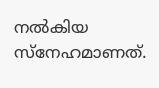നൽകിയ സ്നേഹമാണത്.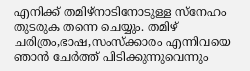എനിക്ക് തമിഴ്നാടിനോടുള്ള സ്നേഹം തുടരുക തന്നെ ചെയ്യും. തമിഴ് ചരിത്രം,ഭാഷ,സംസ്ക്കാരം എന്നിവയെ ഞാൻ ചേർത്ത് പിടിക്കുന്നുവെന്നും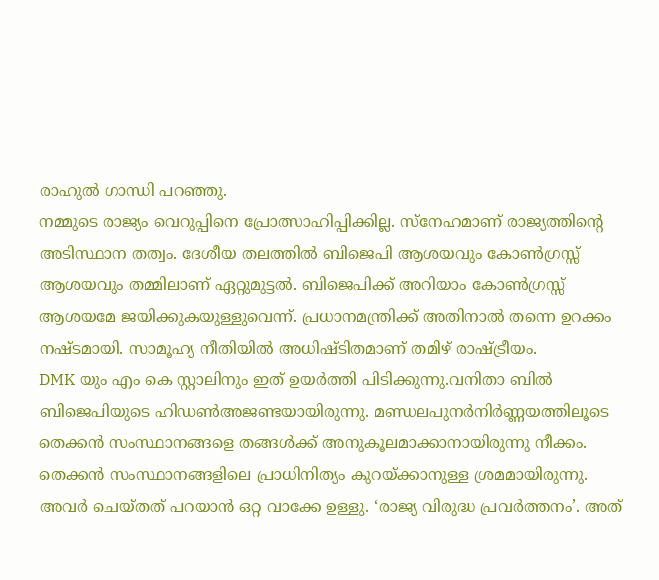രാഹുൽ ഗാന്ധി പറഞ്ഞു.
നമ്മുടെ രാജ്യം വെറുപ്പിനെ പ്രോത്സാഹിപ്പിക്കില്ല. സ്നേഹമാണ് രാജ്യത്തിന്റെ അടിസ്ഥാന തത്വം. ദേശീയ തലത്തിൽ ബിജെപി ആശയവും കോൺഗ്രസ്സ് ആശയവും തമ്മിലാണ് ഏറ്റുമുട്ടൽ. ബിജെപിക്ക് അറിയാം കോൺഗ്രസ്സ് ആശയമേ ജയിക്കുകയുള്ളുവെന്ന്. പ്രധാനമന്ത്രിക്ക് അതിനാൽ തന്നെ ഉറക്കം നഷ്ടമായി. സാമൂഹ്യ നീതിയിൽ അധിഷ്ടിതമാണ് തമിഴ് രാഷ്ട്രീയം.
DMK യും എം കെ സ്റ്റാലിനും ഇത് ഉയർത്തി പിടിക്കുന്നു.വനിതാ ബിൽ ബിജെപിയുടെ ഹിഡൺഅജണ്ടയായിരുന്നു. മണ്ഡലപുനർനിർണ്ണയത്തിലൂടെ തെക്കൻ സംസ്ഥാനങ്ങളെ തങ്ങൾക്ക് അനുകൂലമാക്കാനായിരുന്നു നീക്കം. തെക്കൻ സംസ്ഥാനങ്ങളിലെ പ്രാധിനിത്യം കുറയ്ക്കാനുള്ള ശ്രമമായിരുന്നു. അവർ ചെയ്തത് പറയാൻ ഒറ്റ വാക്കേ ഉള്ളു. ‘രാജ്യ വിരുദ്ധ പ്രവർത്തനം’. അത്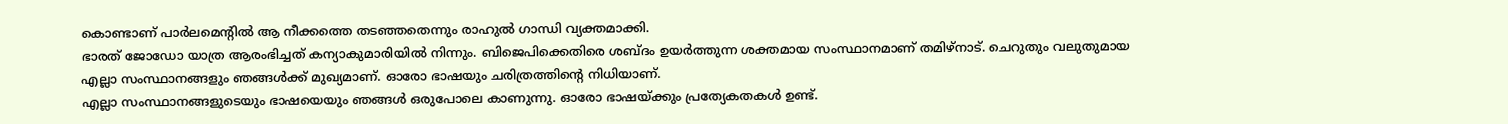കൊണ്ടാണ് പാർലമെന്റിൽ ആ നീക്കത്തെ തടഞ്ഞതെന്നും രാഹുൽ ഗാന്ധി വ്യക്തമാക്കി.
ഭാരത് ജോഡോ യാത്ര ആരംഭിച്ചത് കന്യാകുമാരിയിൽ നിന്നും. ബിജെപിക്കെതിരെ ശബ്ദം ഉയർത്തുന്ന ശക്തമായ സംസ്ഥാനമാണ് തമിഴ്നാട്. ചെറുതും വലുതുമായ എല്ലാ സംസ്ഥാനങ്ങളും ഞങ്ങൾക്ക് മുഖ്യമാണ്. ഓരോ ഭാഷയും ചരിത്രത്തിന്റെ നിധിയാണ്.
എല്ലാ സംസ്ഥാനങ്ങളുടെയും ഭാഷയെയും ഞങ്ങൾ ഒരുപോലെ കാണുന്നു. ഓരോ ഭാഷയ്ക്കും പ്രത്യേകതകൾ ഉണ്ട്.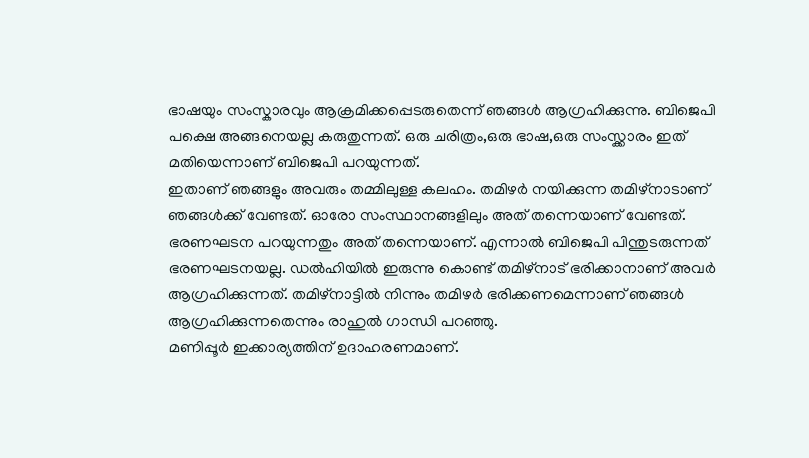ഭാഷയും സംസ്കാരവും ആക്രമിക്കപ്പെടരുതെന്ന് ഞങ്ങൾ ആഗ്രഹിക്കുന്നു. ബിജെപി പക്ഷെ അങ്ങനെയല്ല കരുതുന്നത്. ഒരു ചരിത്രം,ഒരു ഭാഷ,ഒരു സംസ്ക്കാരം ഇത് മതിയെന്നാണ് ബിജെപി പറയുന്നത്.
ഇതാണ് ഞങ്ങളും അവരും തമ്മിലുള്ള കലഹം. തമിഴർ നയിക്കുന്ന തമിഴ്നാടാണ് ഞങ്ങൾക്ക് വേണ്ടത്. ഓരോ സംസ്ഥാനങ്ങളിലും അത് തന്നെയാണ് വേണ്ടത്. ഭരണഘടന പറയുന്നതും അത് തന്നെയാണ്. എന്നാൽ ബിജെപി പിന്തുടരുന്നത് ഭരണഘടനയല്ല. ഡൽഹിയിൽ ഇരുന്നു കൊണ്ട് തമിഴ്നാട് ഭരിക്കാനാണ് അവർ ആഗ്രഹിക്കുന്നത്. തമിഴ്നാട്ടിൽ നിന്നും തമിഴർ ഭരിക്കണമെന്നാണ് ഞങ്ങൾ ആഗ്രഹിക്കുന്നതെന്നും രാഹുൽ ഗാന്ധി പറഞ്ഞു.
മണിപ്പൂർ ഇക്കാര്യത്തിന് ഉദാഹരണമാണ്.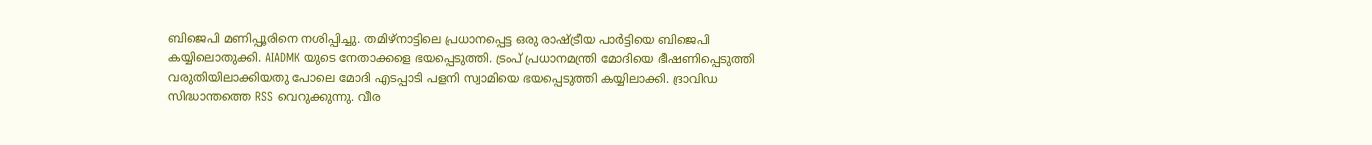ബിജെപി മണിപ്പൂരിനെ നശിപ്പിച്ചു. തമിഴ്നാട്ടിലെ പ്രധാനപ്പെട്ട ഒരു രാഷ്ട്രീയ പാർട്ടിയെ ബിജെപി കയ്യിലൊതുക്കി. AIADMK യുടെ നേതാക്കളെ ഭയപ്പെടുത്തി. ട്രംപ് പ്രധാനമന്ത്രി മോദിയെ ഭീഷണിപ്പെടുത്തി വരുതിയിലാക്കിയതു പോലെ മോദി എടപ്പാടി പളനി സ്വാമിയെ ഭയപ്പെടുത്തി കയ്യിലാക്കി. ദ്രാവിഡ സിദ്ധാന്തത്തെ RSS വെറുക്കുന്നു. വീര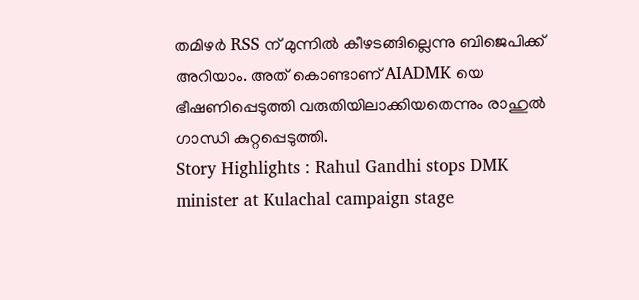തമിഴർ RSS ന് മുന്നിൽ കീഴടങ്ങില്ലെന്നു ബിജെപിക്ക് അറിയാം. അത് കൊണ്ടാണ് AIADMK യെ ഭീഷണിപ്പെടുത്തി വരുതിയിലാക്കിയതെന്നും രാഹുൽ ഗാന്ധി കുറ്റപ്പെടുത്തി.
Story Highlights : Rahul Gandhi stops DMK minister at Kulachal campaign stage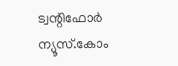ട്വന്റിഫോർ ന്യൂസ്.കോം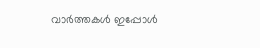വാർത്തകൾ ഇപ്പോൾ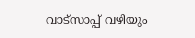വാട്സാപ്പ് വഴിയും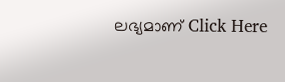ലഭ്യമാണ് Click Here